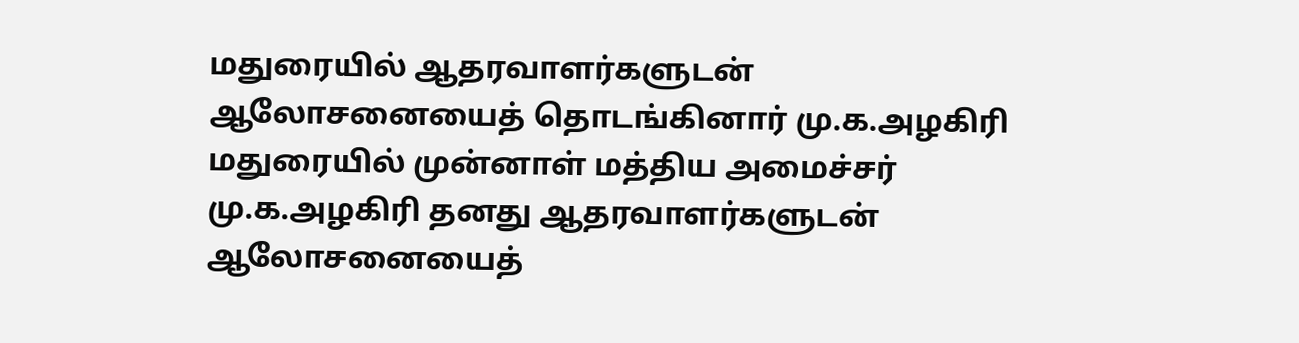மதுரையில் ஆதரவாளர்களுடன் ஆலோசனையைத் தொடங்கினார் மு.க.அழகிரி
மதுரையில் முன்னாள் மத்திய அமைச்சர் மு.க.அழகிரி தனது ஆதரவாளர்களுடன் ஆலோசனையைத்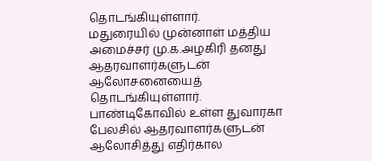தொடங்கியுள்ளார்.
மதுரையில் முன்னாள் மத்திய அமைச்சர் மு.க.அழகிரி தனது ஆதரவாளர்களுடன் ஆலோசனையைத் தொடங்கியுள்ளார்.
பாண்டிகோவில் உள்ள துவாரகா பேலசில் ஆதரவாளர்களுடன் ஆலோசித்து எதிர்கால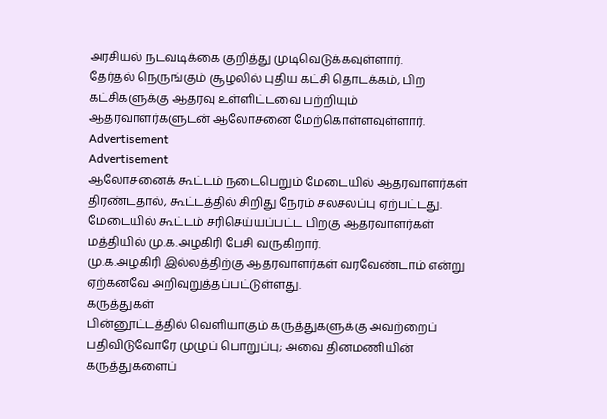அரசியல் நடவடிக்கை குறித்து முடிவெடுக்கவுள்ளார்.
தேர்தல் நெருங்கும் சூழலில் புதிய கட்சி தொடக்கம், பிற கட்சிகளுக்கு ஆதரவு உள்ளிட்டவை பற்றியும் ஆதரவாளர்களுடன் ஆலோசனை மேற்கொள்ளவுள்ளார்.
Advertisement
Advertisement
ஆலோசனைக் கூட்டம் நடைபெறும் மேடையில் ஆதரவாளர்கள் திரண்டதால், கூட்டத்தில் சிறிது நேரம் சலசலப்பு ஏற்பட்டது.
மேடையில் கூட்டம் சரிசெய்யப்பட்ட பிறகு ஆதரவாளர்கள் மத்தியில் மு.க.அழகிரி பேசி வருகிறார்.
மு.க.அழகிரி இல்லத்திற்கு ஆதரவாளர்கள் வரவேண்டாம் என்று ஏற்கனவே அறிவுறுத்தப்பட்டுள்ளது.
கருத்துகள்
பின்னூட்டத்தில் வெளியாகும் கருத்துகளுக்கு அவற்றைப் பதிவிடுவோரே முழுப் பொறுப்பு; அவை தினமணியின் கருத்துகளைப்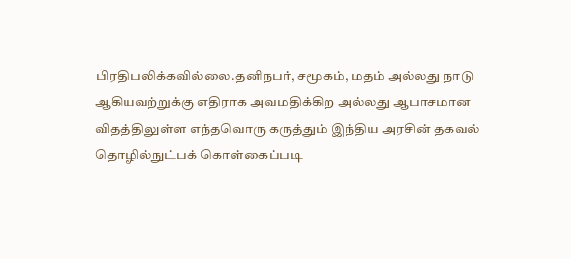பிரதிபலிக்கவில்லை.தனிநபர், சமூகம், மதம் அல்லது நாடு ஆகியவற்றுக்கு எதிராக அவமதிக்கிற அல்லது ஆபாசமான விதத்திலுள்ள எந்தவொரு கருத்தும் இந்திய அரசின் தகவல் தொழில்நுட்பக் கொள்கைப்படி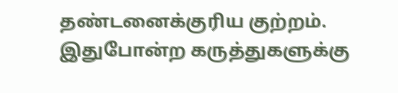தண்டனைக்குரிய குற்றம். இதுபோன்ற கருத்துகளுக்கு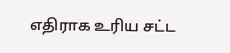எதிராக உரிய சட்ட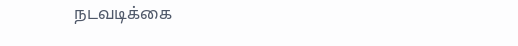நடவடிக்கை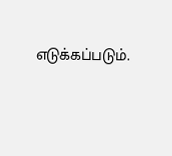எடுக்கப்படும்.